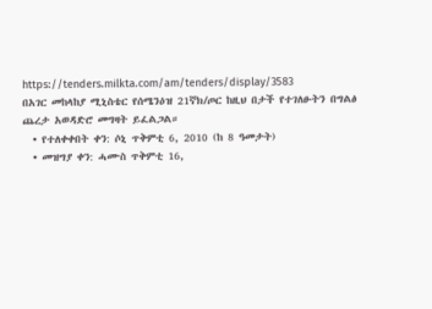https://tenders.milkta.com/am/tenders/display/3583
በአገር መከላከያ ሚኒስቴር የሰሜንዕዝ 21ኛክ/ጦር ከዚህ በታች የተገለፁትን በግልፅ ጨረታ አወዳድሮ መግዛት ይፈልጋል።
  • የተለቀቀበት ቀን: ሶኒ ጥቅምቲ 6, 2010 (ከ 8 ዓመታት)
  • መዝግያ ቀን: ሓሙስ ጥቅምቲ 16,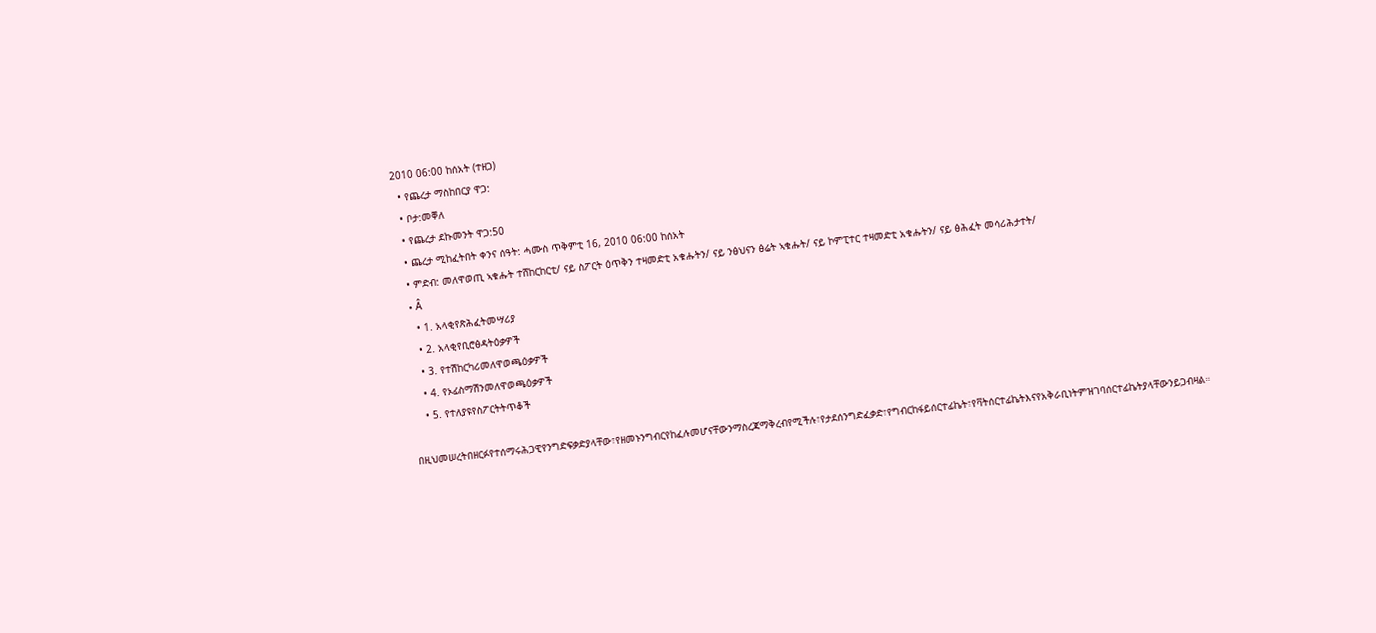2010 06:00 ከሰአት (ተዘጋ)
  • የጨረታ ማስከበርያ ዋጋ:
  • ቦታ:መቐለ
  • የጨረታ ደኩመንት ዋጋ:50
  • ጨረታ ሚከፈትበት ቀንና ሰዓት: ሓሙስ ጥቅምቲ 16, 2010 06:00 ከሰአት
  • ምድብ: መለዋወጢ ኣቁሑት ተሸከርከርቲ/ ናይ ስፖርት ዕጥቅን ተዛመድቲ አቁሑትን/ ናይ ንፅህናን ፅሬት ኣቁሑት/ ናይ ኮምፒተር ተዛመድቲ አቁሑትን/ ናይ ፅሕፈት መሳሪሕታተት/
  • Â
    • 1. አላቂየጽሕፈትመሣሪያ
    • 2. አላቂየቢሮፅዳትዕቃዎች
    • 3. የተሽከርካሪመለዋወጫዕቃዎች
    • 4. የኦፊስማሽንመለዋወጫዕቃዎች
    • 5. የተለያዩየስፖርትትጥቆች

በዚህመሠረትበዘርፉየተሰማሩሕጋዊየንግድፍቃድያላቸው፣የዘመኑንግብርየከፈሉመሆናቸውንማስረጃማቅረብየሚችሉ፣የታደሰንግድፈቃድ፣የግብርከፋይሰርተፊኬት፣የቫትሰርተፊኬትእናየአቅራቢነትምዝገባሰርተፊኬትያላቸውንይጋብዛል።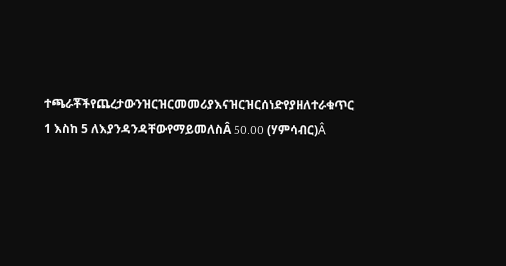ተጫራቾችየጨረታውንዝርዝርመመሪያእናዝርዝርሰነድየያዘለተራቁጥር 1 እስከ 5 ለእያንዳንዳቸውየማይመለስÂ 50.00 (ሃምሳብር)Â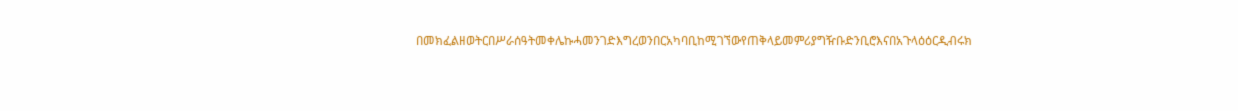በመክፈልዘወትርበሥራሰዓትመቀሌኩሓመንገድእግረወንበርአካባቢከሚገኘውየጠቅላይመምሪያግዥቡድንቢሮእናበአጉላዕዕርዲብሩክ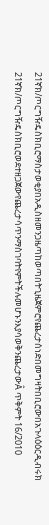21ኛክ/ጦርግዥዴስክቢሮማስታወቂያበአዲስዘመንጋዜጣከወጣበትጊዜጀምሮየጨረታሰነድበመግዛትበቢሮውበአጉላዕዕርዲብሩክ 21ኛክ/ጦርግዥዴስክቢሮወደተዘጋጀውየጨረታሳጥንማስገባትየምትችሉመሆኑንእያሳወቅንጨረታውÂ ጥቅምት 16/2010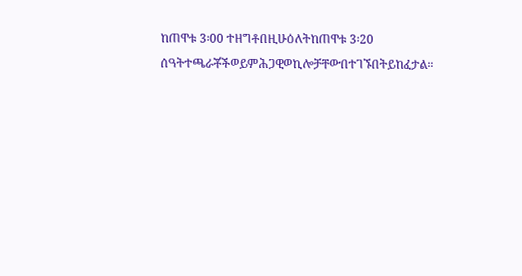ከጠዋቱ 3፡00 ተዘግቶበዚሁዕለትከጠዋቱ 3፡20 ሰዓትተጫራቾችወይምሕጋዊወኪሎቻቸውበተገኙበትይከፈታል።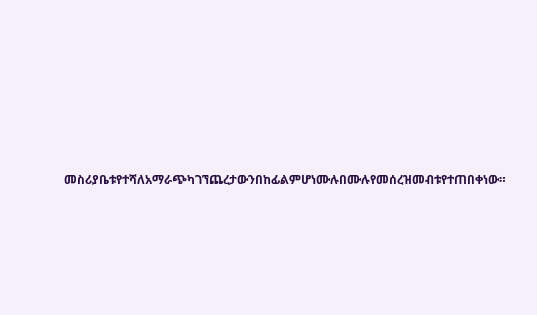መስሪያቤቱየተሻለአማራጭካገኘጨረታውንበከፊልምሆነሙሉበሙሉየመሰረዝመብቱየተጠበቀነው።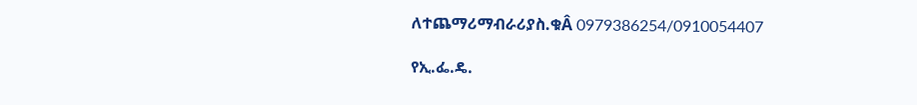ለተጨማሪማብራሪያስ.ቁÂ 0979386254/0910054407

የኢ.ፌ.ዴ.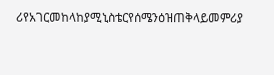ሪየአገርመከላከያሚኒስቴርየሰሜንዕዝጠቅላይመምሪያ